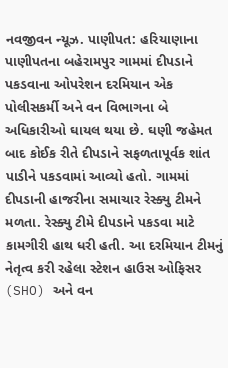નવજીવન ન્યૂઝ. પાણીપત: હરિયાણાના પાણીપતના બહેરામપુર ગામમાં દીપડાને પકડવાના ઓપરેશન દરમિયાન એક પોલીસકર્મી અને વન વિભાગના બે અધિકારીઓ ઘાયલ થયા છે. ઘણી જહેમત બાદ કોઈક રીતે દીપડાને સફળતાપૂર્વક શાંત પાડીને પકડવામાં આવ્યો હતો. ગામમાં દીપડાની હાજરીના સમાચાર રેસ્ક્યુ ટીમને મળતા. રેસ્ક્યુ ટીમે દીપડાને પકડવા માટે કામગીરી હાથ ધરી હતી. આ દરમિયાન ટીમનું નેતૃત્વ કરી રહેલા સ્ટેશન હાઉસ ઓફિસર (SHO) અને વન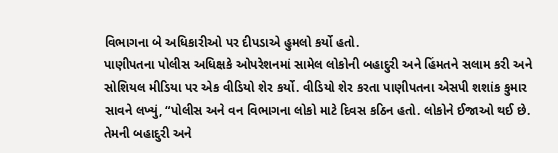વિભાગના બે અધિકારીઓ પર દીપડાએ હુમલો કર્યો હતો.
પાણીપતના પોલીસ અધિક્ષકે ઓપરેશનમાં સામેલ લોકોની બહાદુરી અને હિંમતને સલામ કરી અને સોશિયલ મીડિયા પર એક વીડિયો શેર કર્યો. વીડિયો શેર કરતા પાણીપતના એસપી શશાંક કુમાર સાવને લખ્યું, “પોલીસ અને વન વિભાગના લોકો માટે દિવસ કઠિન હતો. લોકોને ઈજાઓ થઈ છે. તેમની બહાદુરી અને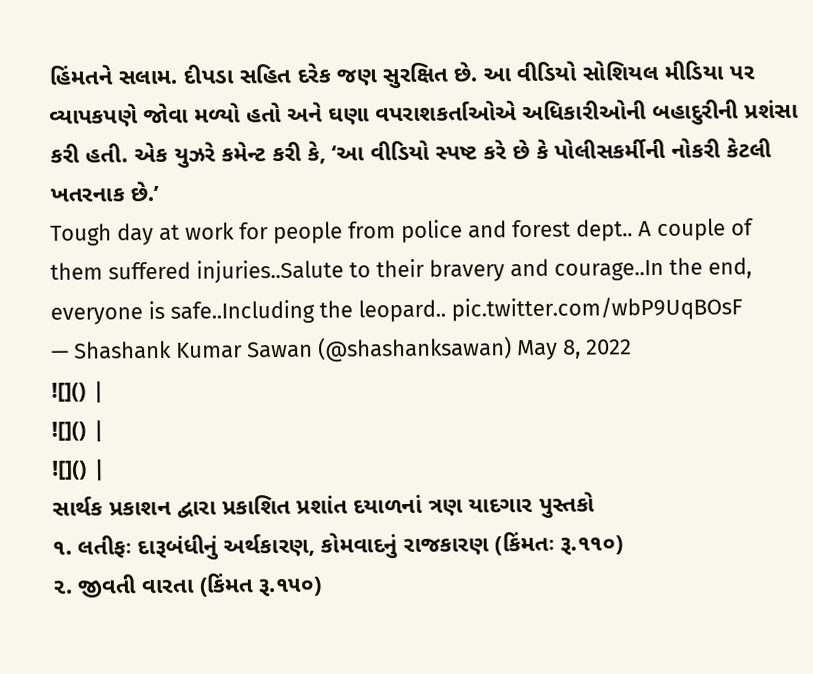હિંમતને સલામ. દીપડા સહિત દરેક જણ સુરક્ષિત છે. આ વીડિયો સોશિયલ મીડિયા પર વ્યાપકપણે જોવા મળ્યો હતો અને ઘણા વપરાશકર્તાઓએ અધિકારીઓની બહાદુરીની પ્રશંસા કરી હતી. એક યુઝરે કમેન્ટ કરી કે, ‘આ વીડિયો સ્પષ્ટ કરે છે કે પોલીસકર્મીની નોકરી કેટલી ખતરનાક છે.’
Tough day at work for people from police and forest dept.. A couple of them suffered injuries..Salute to their bravery and courage..In the end, everyone is safe..Including the leopard.. pic.twitter.com/wbP9UqBOsF
— Shashank Kumar Sawan (@shashanksawan) May 8, 2022
![]() |
![]() |
![]() |
સાર્થક પ્રકાશન દ્વારા પ્રકાશિત પ્રશાંત દયાળનાં ત્રણ યાદગાર પુસ્તકો
૧. લતીફઃ દારૂબંધીનું અર્થકારણ, કોમવાદનું રાજકારણ (કિંમતઃ રૂ.૧૧૦)
૨. જીવતી વારતા (કિંમત રૂ.૧૫૦)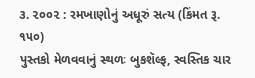૩. ૨૦૦૨ : રમખાણોનું અધૂરું સત્ય (કિંમત રૂ. ૧૫૦)
પુસ્તકો મેળવવાનું સ્થળઃ બુકશૅલ્ફ, સ્વસ્તિક ચાર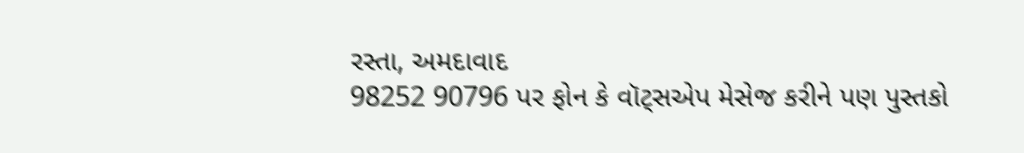રસ્તા, અમદાવાદ
98252 90796 પર ફોન કે વૉટ્સએપ મેસેજ કરીને પણ પુસ્તકો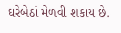ઘરેબેઠાં મેળવી શકાય છે.